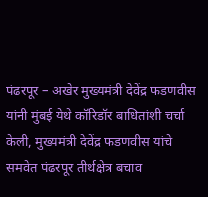पंढरपूर – अखेर मुख्यमंत्री देवेंद्र फडणवीस यांनी मुंबई येथे कॉरिडॉर बाधितांशी चर्चा केली, मुख्यमंत्री देवेंद्र फडणवीस यांचे समवेत पंढरपूर तीर्थक्षेत्र बचाव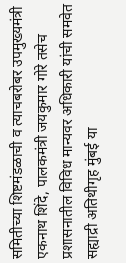समितीच्या शिष्टमंडळाची व त्याचबरोबर उपमुख्यमंत्री एकनाथ शिंदे, पालकमंत्री जयकुमार गोरे तसेच प्रशासनातील विविध मान्यवर अधिकारी यांची समवेत सह्याद्री अतिथीगृह मुंबई या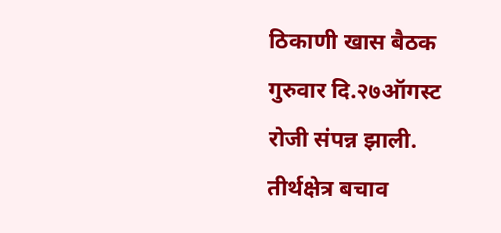ठिकाणी खास बैठक गुरुवार दि.२७ऑगस्ट रोजी संपन्न झाली. तीर्थक्षेत्र बचाव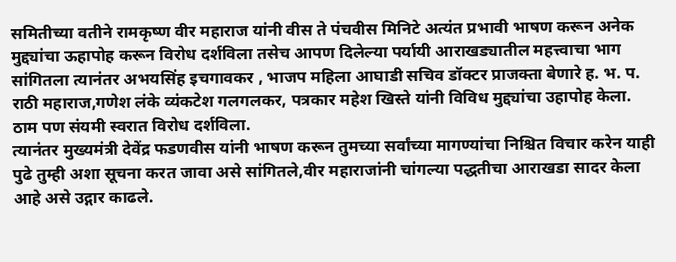समितीच्या वतीने रामकृष्ण वीर महाराज यांनी वीस ते पंचवीस मिनिटे अत्यंत प्रभावी भाषण करून अनेक मुद्द्यांचा ऊहापोह करून विरोध दर्शविला तसेच आपण दिलेल्या पर्यायी आराखड्यातील महत्त्वाचा भाग सांगितला त्यानंतर अभयसिंह इचगावकर , भाजप महिला आघाडी सचिव डॉक्टर प्राजक्ता बेणारे ह. भ. प. राठी महाराज,गणेश लंके व्यंकटेश गलगलकर, पत्रकार महेश खिस्ते यांनी विविध मुद्द्यांचा उहापोह केला. ठाम पण संयमी स्वरात विरोध दर्शविला.
त्यानंतर मुख्यमंत्री देवेंद्र फडणवीस यांनी भाषण करून तुमच्या सर्वांच्या मागण्यांचा निश्चित विचार करेन याही पुढे तुम्ही अशा सूचना करत जावा असे सांगितले,वीर महाराजांनी चांगल्या पद्धतीचा आराखडा सादर केला आहे असे उद्गार काढले.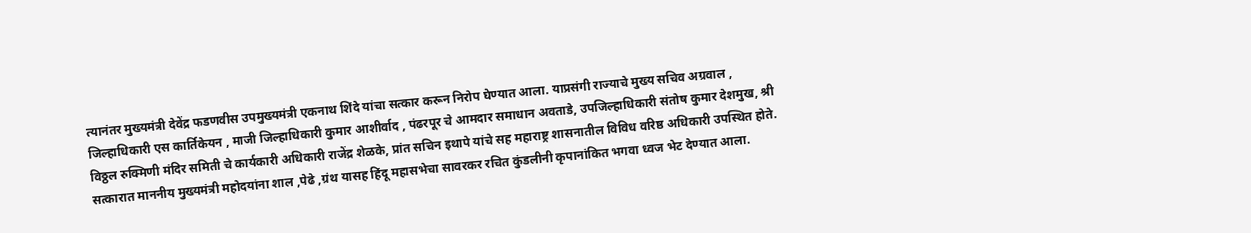त्यानंतर मुख्यमंत्री देवेंद्र फडणवीस उपमुख्यमंत्री एकनाथ शिंदे यांचा सत्कार करून निरोप घेण्यात आला. याप्रसंगी राज्याचे मुख्य सचिव अग्रवाल , जिल्हाधिकारी एस कार्तिकेयन , माजी जिल्हाधिकारी कुमार आशीर्वाद , पंढरपूर चे आमदार समाधान अवताडे, उपजिल्हाधिकारी संतोष कुमार देशमुख, श्री विठ्ठल रुक्मिणी मंदिर समिती चे कार्यकारी अधिकारी राजेंद्र शेळके, प्रांत सचिन इथापे यांचे सह महाराष्ट्र शासनातील विविध वरिष्ठ अधिकारी उपस्थित होते. सत्कारात माननीय मुख्यमंत्री महोदयांना शाल ,पेढे ,ग्रंथ यासह हिंदू महासभेचा सावरकर रचित कुंडलीनी कृपानांकित भगवा ध्वज भेट देण्यात आला.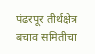पंढरपूर तीर्थक्षेत्र बचाव समितीचा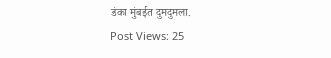डंका मुंबईत दुमदुमला.
Post Views: 25